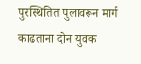पुरस्थितित पुलावरून मार्ग काढताना दोन युवक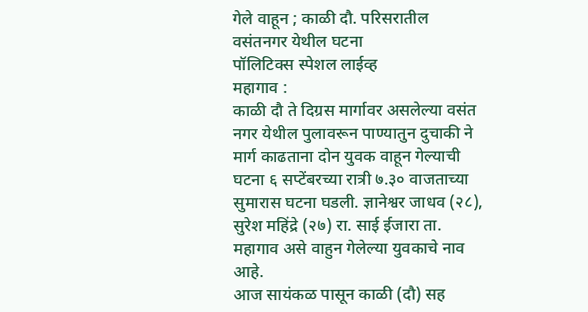गेले वाहून ; काळी दौ. परिसरातील वसंतनगर येथील घटना
पॉलिटिक्स स्पेशल लाईव्ह
महागाव :
काळी दौ ते दिग्रस मार्गावर असलेल्या वसंत नगर येथील पुलावरून पाण्यातुन दुचाकी ने मार्ग काढताना दोन युवक वाहून गेल्याची घटना ६ सप्टेंबरच्या रात्री ७.३० वाजताच्या सुमारास घटना घडली. ज्ञानेश्वर जाधव (२८), सुरेश महिंद्रे (२७) रा. साई ईजारा ता. महागाव असे वाहुन गेलेल्या युवकाचे नाव आहे.
आज सायंकळ पासून काळी (दौ) सह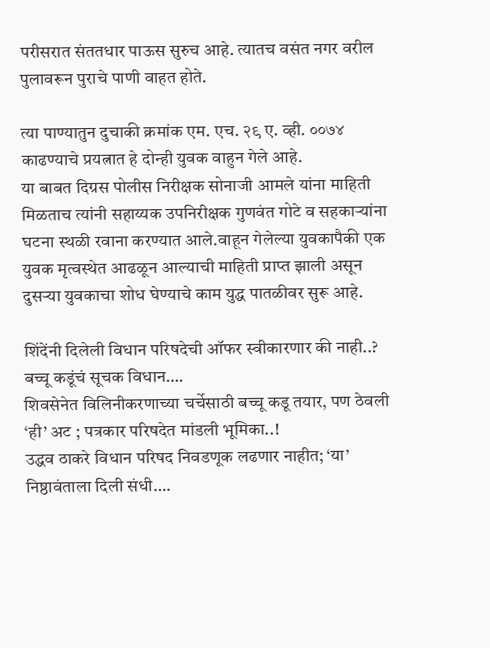परीसरात संततधार पाऊस सुरुच आहे. त्यातच वसंत नगर वरील पुलावरून पुराचे पाणी वाहत होते.

त्या पाण्यातुन दुचाकी क्रमांक एम. एच. २९ ए. व्ही. ००७४ काढण्याचे प्रयत्नात हे दोन्ही युवक वाहुन गेले आहे.
या बाबत दिग्रस पोलीस निरीक्षक सोनाजी आमले यांना माहिती मिळताच त्यांनी सहाय्यक उपनिरीक्षक गुणवंत गोटे व सहकाऱ्यांना घटना स्थळी रवाना करण्यात आले.वाहून गेलेल्या युवकापैकी एक युवक मृत्वस्थेत आढळून आल्याची माहिती प्राप्त झाली असून दुसऱ्या युवकाचा शोध घेण्याचे काम युद्ध पातळीवर सुरू आहे.

शिंदेंनी दिलेली विधान परिषदेची ऑफर स्वीकारणार की नाही..? बच्चू कडूंचं सूचक विधान….
शिवसेनेत विलिनीकरणाच्या चर्चेसाठी बच्चू कडू तयार, पण ठेवली ‘ही’ अट ; पत्रकार परिषदेत मांडली भूमिका..!
उद्धव ठाकरे विधान परिषद निवडणूक लढणार नाहीत; ‘या’ निष्ठावंताला दिली संधी….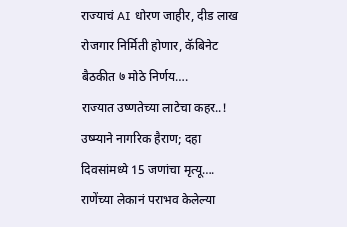राज्याचं AI धोरण जाहीर, दीड लाख रोजगार निर्मिती होणार, कॅबिनेट बैठकीत ७ मोठे निर्णय….
राज्यात उष्णतेच्या लाटेचा कहर..! उष्म्याने नागरिक हैराण; दहा दिवसांमध्ये 15 जणांचा मृत्यू….
राणेंच्या लेकानं पराभव केलेल्या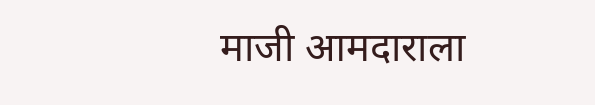माजी आमदाराला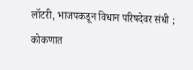लॉटरी, भाजपकडून विधान परिषदेवर संधी ; कोकणात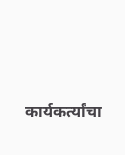कार्यकर्त्यांचा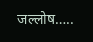जल्लोष…..